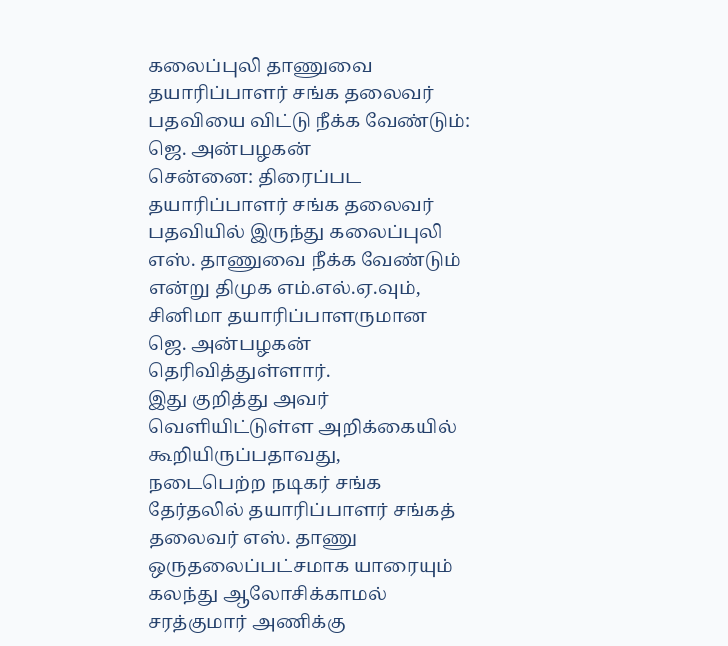கலைப்புலி தாணுவை தயாரிப்பாளர் சங்க தலைவர் பதவியை விட்டு நீக்க வேண்டும்: ஜெ. அன்பழகன்
சென்னை: திரைப்பட தயாரிப்பாளர் சங்க தலைவர் பதவியில் இருந்து கலைப்புலி எஸ். தாணுவை நீக்க வேண்டும் என்று திமுக எம்.எல்.ஏ.வும், சினிமா தயாரிப்பாளருமான ஜெ. அன்பழகன் தெரிவித்துள்ளார்.
இது குறித்து அவர் வெளியிட்டுள்ள அறிக்கையில் கூறியிருப்பதாவது,
நடைபெற்ற நடிகர் சங்க தேர்தலில் தயாரிப்பாளர் சங்கத் தலைவர் எஸ். தாணு ஒருதலைப்பட்சமாக யாரையும் கலந்து ஆலோசிக்காமல் சரத்குமார் அணிக்கு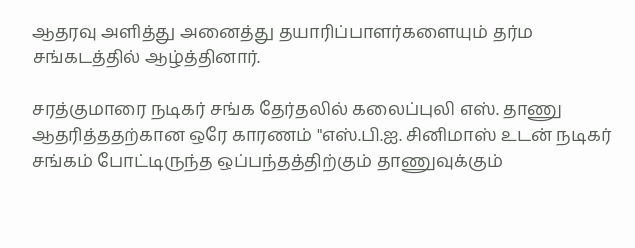ஆதரவு அளித்து அனைத்து தயாரிப்பாளர்களையும் தர்ம சங்கடத்தில் ஆழ்த்தினார்.

சரத்குமாரை நடிகர் சங்க தேர்தலில் கலைப்புலி எஸ். தாணு ஆதரித்ததற்கான ஒரே காரணம் "எஸ்.பி.ஐ. சினிமாஸ் உடன் நடிகர் சங்கம் போட்டிருந்த ஒப்பந்தத்திற்கும் தாணுவுக்கும்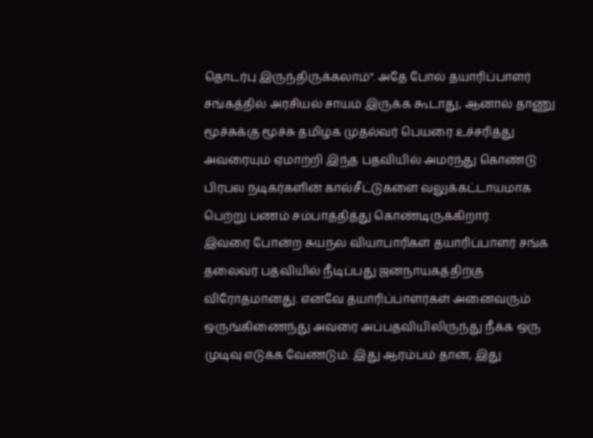தொடர்பு இருந்திருக்கலாம்". அதே போல் தயாரிப்பாளர் சங்கத்தில் அரசியல் சாயம் இருக்க கூடாது, ஆனால் தாணு மூச்சுக்கு மூச்சு தமிழக முதல்வர் பெயரை உச்சரித்து அவரையும் ஏமாற்றி இந்த பதவியில் அமர்ந்து கொண்டு பிரபல நடிகர்களின் கால்சீட்டுகளை வலுக்கட்டாயமாக பெற்று பணம் சம்பாத்தித்து கொண்டிருக்கிறார்.
இவரை போன்ற சுயநல வியாபாரிகள் தயாரிப்பாளர் சங்க தலைவர் பதவியில் நீடிப்பது ஜனநாயகத்திற்கு விரோதமானது. எனவே தயாரிப்பாளர்கள் அனைவரும்
ஒருங்கிணைந்து அவரை அப்பதவியிலிருந்து நீக்க ஒரு முடிவு எடுக்க வேண்டும். இது ஆரம்பம் தான், இது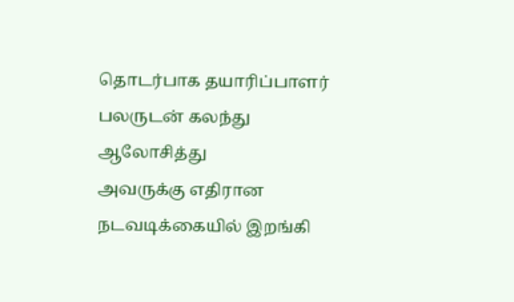தொடர்பாக தயாரிப்பாளர் பலருடன் கலந்து ஆலோசித்து
அவருக்கு எதிரான நடவடிக்கையில் இறங்கி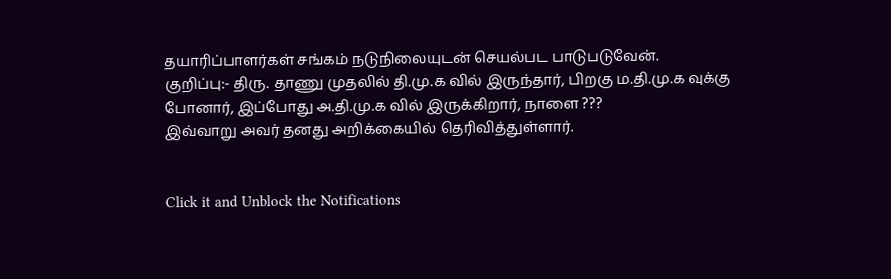தயாரிப்பாளர்கள் சங்கம் நடுநிலையுடன் செயல்பட பாடுபடுவேன்.
குறிப்பு:- திரு. தாணு முதலில் தி.மு.க வில் இருந்தார், பிறகு ம.தி.மு.க வுக்கு போனார், இப்போது அ.தி.மு.க வில் இருக்கிறார், நாளை ???
இவ்வாறு அவர் தனது அறிக்கையில் தெரிவித்துள்ளார்.


Click it and Unblock the Notifications